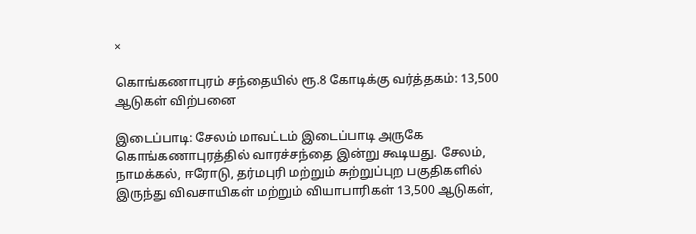×

கொங்கணாபுரம் சந்தையில் ரூ.8 கோடிக்கு வர்த்தகம்: 13,500 ஆடுகள் விற்பனை

இடைப்பாடி: சேலம் மாவட்டம் இடைப்பாடி அருகே கொங்கணாபுரத்தில் வாரச்சந்தை இன்று கூடியது. சேலம், நாமக்கல், ஈரோடு, தர்மபுரி மற்றும் சுற்றுப்புற பகுதிகளில் இருந்து விவசாயிகள் மற்றும் வியாபாரிகள் 13,500 ஆடுகள்,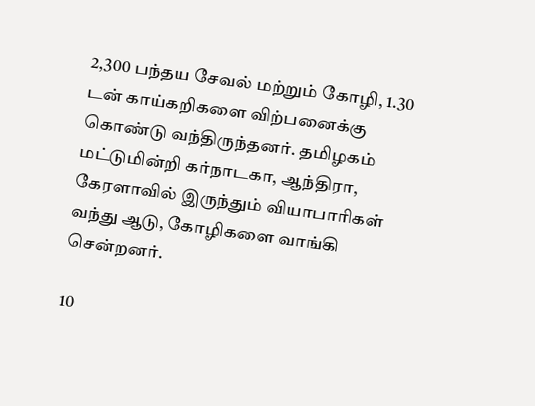2,300 பந்தய சேவல் மற்றும் கோழி, 1.30 டன் காய்கறிகளை விற்பனைக்கு கொண்டு வந்திருந்தனர். தமிழகம் மட்டுமின்றி கர்நாடகா, ஆந்திரா, கேரளாவில் இருந்தும் வியாபாரிகள் வந்து ஆடு, கோழிகளை வாங்கி சென்றனர்.

10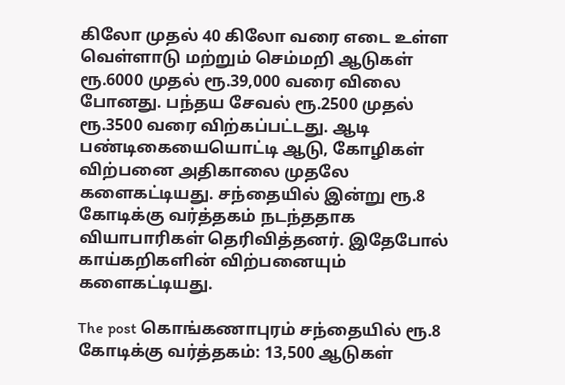கிலோ முதல் 40 கிலோ வரை எடை உள்ள வெள்ளாடு மற்றும் செம்மறி ஆடுகள் ரூ.6000 முதல் ரூ.39,000 வரை விலை போனது. பந்தய சேவல் ரூ.2500 முதல் ரூ.3500 வரை விற்கப்பட்டது. ஆடி பண்டிகையையொட்டி ஆடு, கோழிகள் விற்பனை அதிகாலை முதலே களைகட்டியது. சந்தையில் இன்று ரூ.8 கோடிக்கு வர்த்தகம் நடந்ததாக வியாபாரிகள் தெரிவித்தனர். இதேபோல் காய்கறிகளின் விற்பனையும் களைகட்டியது.

The post கொங்கணாபுரம் சந்தையில் ரூ.8 கோடிக்கு வர்த்தகம்: 13,500 ஆடுகள்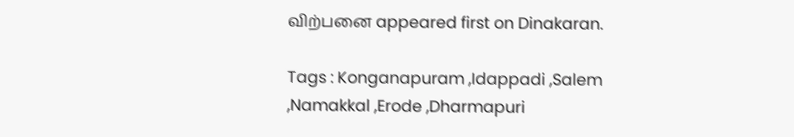விற்பனை appeared first on Dinakaran.

Tags : Konganapuram ,Idappadi ,Salem ,Namakkal ,Erode ,Dharmapuri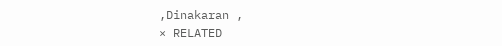,Dinakaran ,
× RELATED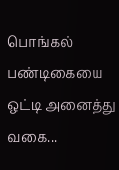பொங்கல் பண்டிகையை ஒட்டி அனைத்து வகை...